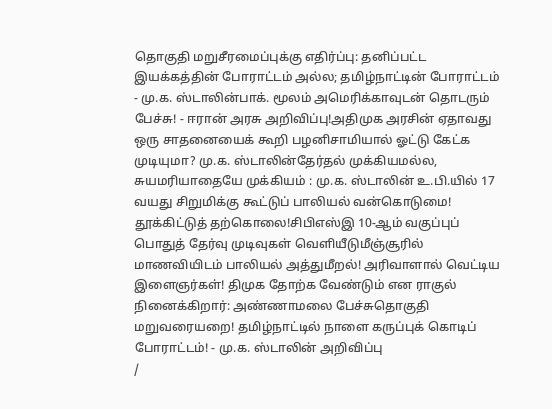தொகுதி மறுசீரமைப்புக்கு எதிர்ப்பு: தனிப்பட்ட இயக்கத்தின் போராட்டம் அல்ல; தமிழ்நாட்டின் போராட்டம் - மு.க. ஸ்டாலின்பாக். மூலம் அமெரிக்காவுடன் தொடரும் பேச்சு! - ஈரான் அரசு அறிவிப்பு!அதிமுக அரசின் ஏதாவது ஒரு சாதனையைக் கூறி பழனிசாமியால் ஓட்டு கேட்க முடியுமா? மு.க. ஸ்டாலின்தேர்தல் முக்கியமல்ல, சுயமரியாதையே முக்கியம் : மு.க. ஸ்டாலின் உ.பி.யில் 17 வயது சிறுமிக்கு கூட்டுப் பாலியல் வன்கொடுமை! தூக்கிட்டுத் தற்கொலை!சிபிஎஸ்இ 10-ஆம் வகுப்புப் பொதுத் தேர்வு முடிவுகள் வெளியீடுமீஞ்சூரில் மாணவியிடம் பாலியல் அத்துமீறல்! அரிவாளால் வெட்டிய இளைஞர்கள்! திமுக தோற்க வேண்டும் என ராகுல் நினைக்கிறார்: அண்ணாமலை பேச்சுதொகுதி மறுவரையறை! தமிழ்நாட்டில் நாளை கருப்புக் கொடிப் போராட்டம்! - மு.க. ஸ்டாலின் அறிவிப்பு
/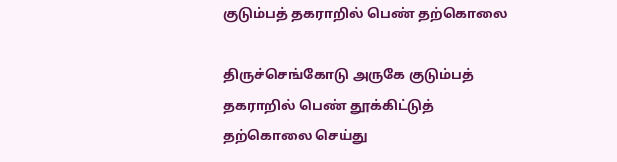குடும்பத் தகராறில் பெண் தற்கொலை

திருச்செங்கோடு அருகே குடும்பத் தகராறில் பெண் தூக்கிட்டுத் தற்கொலை செய்து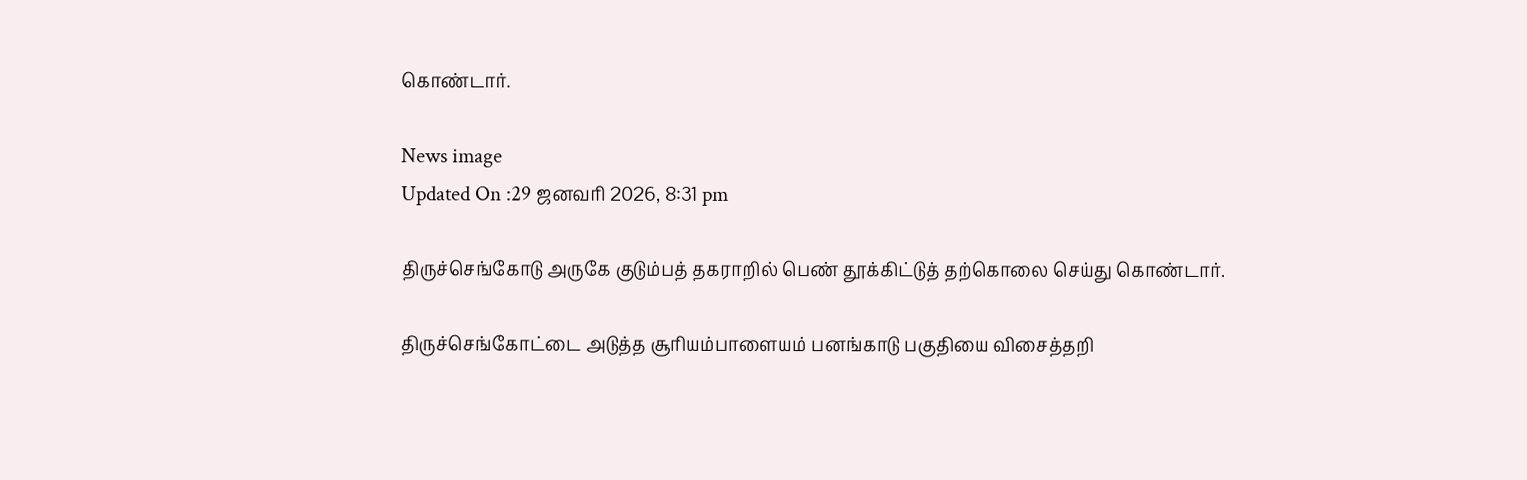கொண்டார்.

News image
Updated On :29 ஜனவரி 2026, 8:31 pm

திருச்செங்கோடு அருகே குடும்பத் தகராறில் பெண் தூக்கிட்டுத் தற்கொலை செய்து கொண்டார்.

திருச்செங்கோட்டை அடுத்த சூரியம்பாளையம் பனங்காடு பகுதியை விசைத்தறி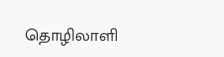தொழிலாளி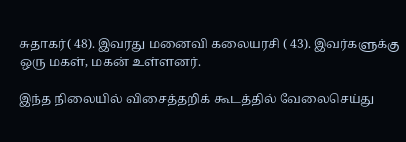சுதாகர்( 48). இவரது மனைவி கலையரசி ( 43). இவர்களுக்கு ஒரு மகள், மகன் உள்ளனர்.

இந்த நிலையில் விசைத்தறிக் கூடத்தில் வேலைசெய்து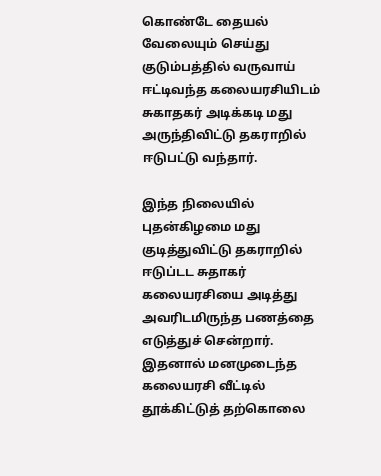கொண்டே தையல் வேலையும் செய்து குடும்பத்தில் வருவாய் ஈட்டிவந்த கலையரசியிடம் சுகாதகர் அடிக்கடி மது அருந்திவிட்டு தகராறில் ஈடுபட்டு வந்தார்.

இந்த நிலையில் புதன்கிழமை மது குடித்துவிட்டு தகராறில் ஈடுப்டட சுதாகர் கலையரசியை அடித்து அவரிடமிருந்த பணத்தை எடுத்துச் சென்றார். இதனால் மனமுடைந்த கலையரசி வீட்டில் தூக்கிட்டுத் தற்கொலை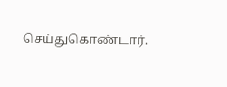செய்துகொண்டார்.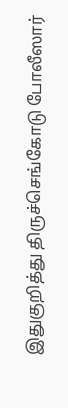இதுகுறித்து திருச்செங்கோடு போலீஸார்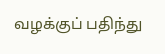வழக்குப் பதிந்து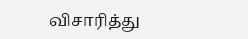விசாரித்து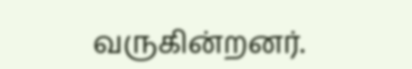வருகின்றனர்.